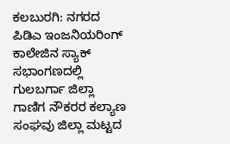ಕಲಬುರಗಿ: ನಗರದ ಪಿಡಿಎ ಇಂಜನಿಯರಿಂಗ್ ಕಾಲೇಜಿನ ಸ್ಯಾಕ್ ಸಭಾಂಗಣದಲ್ಲಿ ಗುಲಬರ್ಗಾ ಜಿಲ್ಲಾ ಗಾಣಿಗ ನೌಕರರ ಕಲ್ಯಾಣ ಸಂಘವು ಜಿಲ್ಲಾ ಮಟ್ಟದ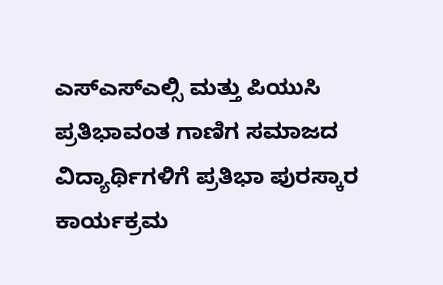ಎಸ್ಎಸ್ಎಲ್ಸಿ ಮತ್ತು ಪಿಯುಸಿ ಪ್ರತಿಭಾವಂತ ಗಾಣಿಗ ಸಮಾಜದ ವಿದ್ಯಾರ್ಥಿಗಳಿಗೆ ಪ್ರತಿಭಾ ಪುರಸ್ಕಾರ ಕಾರ್ಯಕ್ರಮ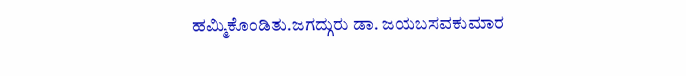ಹಮ್ಮಿಕೊಂಡಿತು.ಜಗದ್ಗುರು ಡಾ. ಜಯಬಸವಕುಮಾರ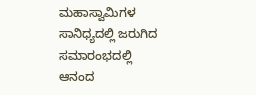ಮಹಾಸ್ವಾಮಿಗಳ ಸಾನಿಧ್ಯದಲ್ಲಿ ಜರುಗಿದ ಸಮಾರಂಭದಲ್ಲಿ ಆನಂದ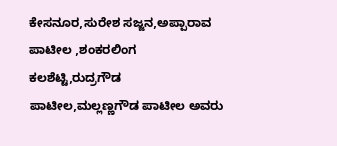ಕೇಸನೂರ,ಸುರೇಶ ಸಜ್ಜನ,ಅಪ್ಪಾರಾವ ಪಾಟೀಲ ,ಶಂಕರಲಿಂಗ ಕಲಶೆಟ್ಟಿ,ರುದ್ರಗೌಡ ಪಾಟೀಲ,ಮಲ್ಲಣ್ಣಗೌಡ ಪಾಟೀಲ ಅವರು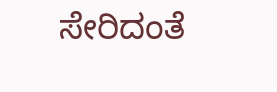ಸೇರಿದಂತೆ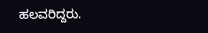ಹಲವರಿದ್ದರು.